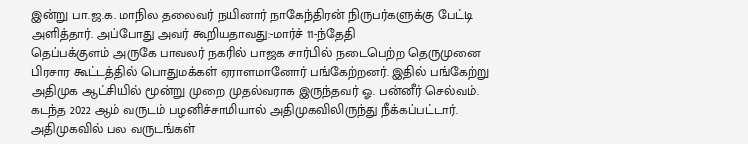இன்று பா.ஜ.க. மாநில தலைவர் நயினார் நாகேந்திரன் நிருபர்களுக்கு பேட்டி அளித்தார். அப்போது அவர் கூறியதாவது:-மார்ச் 11-ந்தேதி
தெப்பக்குளம் அருகே பாவலர் நகரில் பாஜக சார்பில் நடைபெற்ற தெருமுனை பிரசார கூட்டத்தில் பொதுமக்கள் ஏராளமானோர் பங்கேற்றனர். இதில் பங்கேற்று
அதிமுக ஆட்சியில் மூன்று முறை முதல்வராக இருந்தவர் ஓ. பன்னீர் செல்வம். கடந்த 2022 ஆம் வருடம் பழனிச்சாமியால் அதிமுகவிலிருந்து நீக்கப்பட்டார்.
அதிமுகவில் பல வருடங்கள்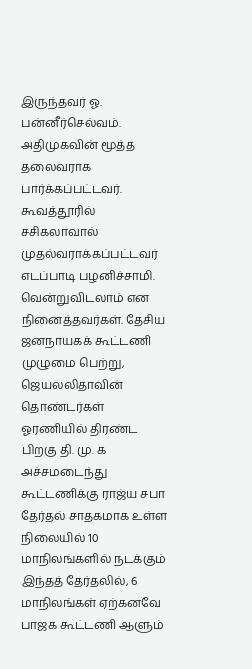இருந்தவர் ஓ. பன்னீர்செல்வம். அதிமுகவின் மூத்த தலைவராக பார்க்கப்பட்டவர்.
கூவத்தூரில் சசிகலாவால் முதல்வராக்கப்பட்டவர் எடப்பாடி பழனிச்சாமி.
வென்றுவிடலாம் என நினைத்தவர்கள். தேசிய ஜனநாயகக் கூட்டணி முழுமை பெற்று, ஜெயலலிதாவின் தொண்டர்கள் ஓரணியில் திரண்ட பிறகு தி. மு. க அச்சமடைந்து
கூட்டணிக்கு ராஜ்ய சபா தேர்தல் சாதகமாக உள்ள நிலையில் 10 மாநிலங்களில் நடக்கும் இந்தத் தேர்தலில், 6 மாநிலங்கள் ஏற்கனவே பாஜக கூட்டணி ஆளும்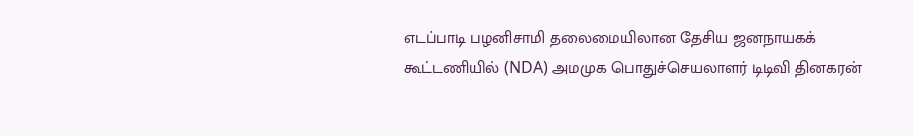எடப்பாடி பழனிசாமி தலைமையிலான தேசிய ஜனநாயகக் கூட்டணியில் (NDA) அமமுக பொதுச்செயலாளர் டிடிவி தினகரன்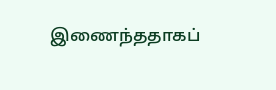இணைந்ததாகப்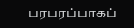பரபரப்பாகப்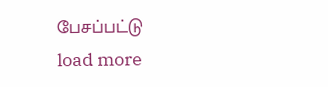பேசப்பட்டு
load more